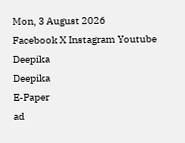Mon, 3 August 2026
Facebook X Instagram Youtube
Deepika
Deepika
E-Paper
ad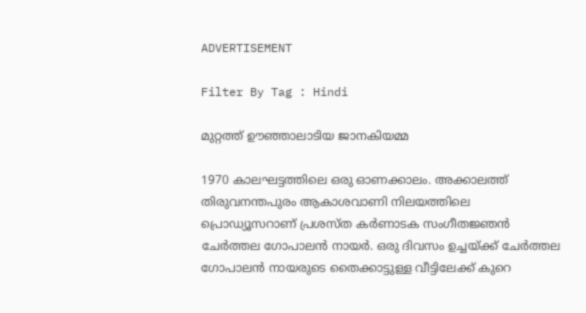ADVERTISEMENT

Filter By Tag : Hindi

മുറ്റത്ത് ഊഞ്ഞാലാടിയ ജാനകിയമ്മ

1970 കാലഘട്ടത്തിലെ ഒരു ഓണക്കാലം. അക്കാലത്ത് തിരുവനന്തപുരം ആകാശവാണി നിലയത്തിലെ പ്രൊഡ്യൂസറാണ് പ്രശസ്ത കര്‍ണാടക സംഗീതജ്ഞന്‍ ചേര്‍ത്തല ഗോപാലന്‍ നായര്‍. ഒരു ദിവസം ഉച്ചയ്ക്ക് ചേര്‍ത്തല ഗോപാലന്‍ നായരുടെ തൈക്കാട്ടുള്ള വീട്ടിലേക്ക് കുറെ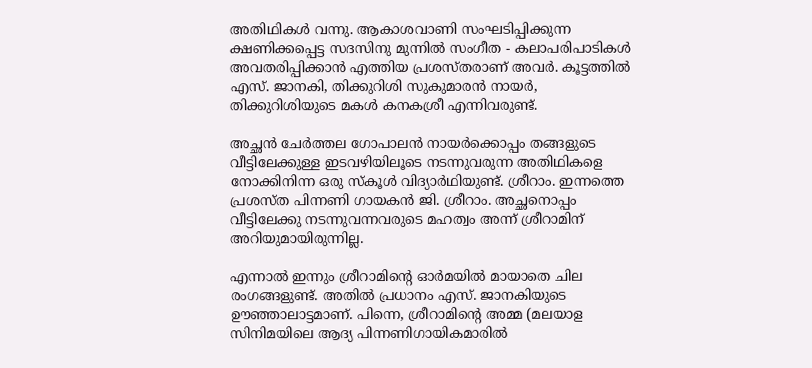അതിഥികള്‍ വന്നു. ആകാശവാണി സംഘടിപ്പിക്കുന്ന ക്ഷണിക്കപ്പെട്ട സദസിനു മുന്നില്‍ സംഗീത - കലാപരിപാടികള്‍ അവതരിപ്പിക്കാന്‍ എത്തിയ പ്രശസ്തരാണ് അവര്‍. കൂട്ടത്തില്‍ എസ്. ജാനകി, തിക്കുറിശി സുകുമാരന്‍ നായര്‍, തിക്കുറിശിയുടെ മകള്‍ കനകശ്രീ എന്നിവരുണ്ട്.

അച്ഛന്‍ ചേര്‍ത്തല ഗോപാലന്‍ നായര്‍ക്കൊപ്പം തങ്ങളുടെ വീട്ടിലേക്കുള്ള ഇടവഴിയിലൂടെ നടന്നുവരുന്ന അതിഥികളെ നോക്കിനിന്ന ഒരു സ്‌കൂള്‍ വിദ്യാര്‍ഥിയുണ്ട്. ശ്രീറാം. ഇന്നത്തെ പ്രശസ്ത പിന്നണി ഗായകന്‍ ജി. ശ്രീറാം. അച്ഛനൊപ്പം വീട്ടിലേക്കു നടന്നുവന്നവരുടെ മഹത്വം അന്ന് ശ്രീറാമിന് അറിയുമായിരുന്നില്ല.

എന്നാല്‍ ഇന്നും ശ്രീറാമിന്‍റെ ഓര്‍മയില്‍ മായാതെ ചില രംഗങ്ങളുണ്ട്. അതില്‍ പ്രധാനം എസ്. ജാനകിയുടെ ഊഞ്ഞാലാട്ടമാണ്. പിന്നെ, ശ്രീറാമിന്‍റെ അമ്മ (മലയാള സിനിമയിലെ ആദ്യ പിന്നണിഗായികമാരില്‍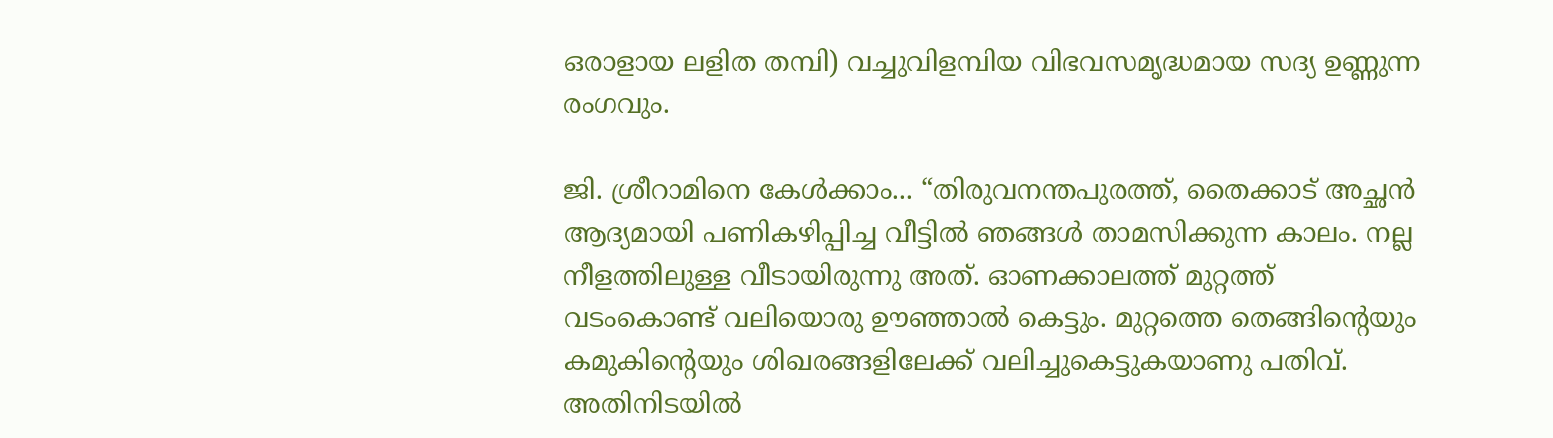ഒരാളായ ലളിത തമ്പി) വച്ചുവിളമ്പിയ വിഭവസമൃദ്ധമായ സദ്യ ഉണ്ണുന്ന രംഗവും.

ജി. ശ്രീറാമിനെ കേള്‍ക്കാം... “തിരുവനന്തപുരത്ത്, തൈക്കാട് അച്ഛന്‍ ആദ്യമായി പണികഴിപ്പിച്ച വീട്ടില്‍ ഞങ്ങള്‍ താമസിക്കുന്ന കാലം. നല്ല നീളത്തിലുള്ള വീടായിരുന്നു അത്. ഓണക്കാലത്ത് മുറ്റത്ത് വടംകൊണ്ട് വലിയൊരു ഊഞ്ഞാല്‍ കെട്ടും. മുറ്റത്തെ തെങ്ങിന്‍റെയും കമുകിന്‍റെയും ശിഖരങ്ങളിലേക്ക് വലിച്ചുകെട്ടുകയാണു പതിവ്. അതിനിടയില്‍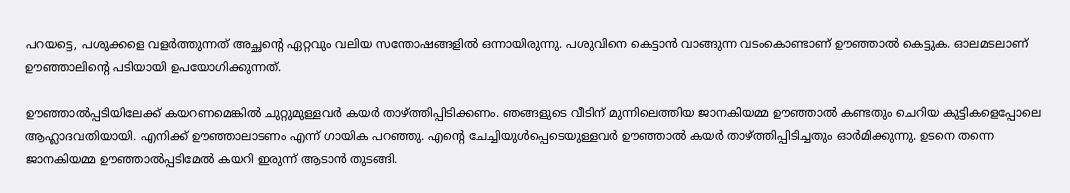പറയട്ടെ, പശുക്കളെ വളര്‍ത്തുന്നത് അച്ഛന്‍റെ ഏറ്റവും വലിയ സന്തോഷങ്ങളില്‍ ഒന്നായിരുന്നു. പശുവിനെ കെട്ടാന്‍ വാങ്ങുന്ന വടംകൊണ്ടാണ് ഊഞ്ഞാല്‍ കെട്ടുക. ഓലമടലാണ് ഊഞ്ഞാലിന്‍റെ പടിയായി ഉപയോഗിക്കുന്നത്.

ഊഞ്ഞാല്‍പ്പടിയിലേക്ക് കയറണമെങ്കില്‍ ചുറ്റുമുള്ളവര്‍ കയര്‍ താഴ്ത്തിപ്പിടിക്കണം. ഞങ്ങളുടെ വീടിന് മുന്നിലെത്തിയ ജാനകിയമ്മ ഊഞ്ഞാല്‍ കണ്ടതും ചെറിയ കുട്ടികളെപ്പോലെ ആഹ്ലാദവതിയായി. എനിക്ക് ഊഞ്ഞാലാടണം എന്ന് ഗായിക പറഞ്ഞു. എന്‍റെ ചേച്ചിയുള്‍പ്പെടെയുള്ളവര്‍ ഊഞ്ഞാല്‍ കയര്‍ താഴ്ത്തിപ്പിടിച്ചതും ഓര്‍മിക്കുന്നു. ഉടനെ തന്നെ ജാനകിയമ്മ ഊഞ്ഞാല്‍പ്പടിമേല്‍ കയറി ഇരുന്ന് ആടാന്‍ തുടങ്ങി.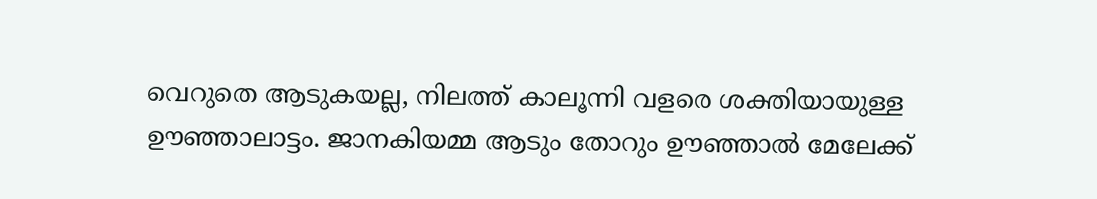വെറുതെ ആടുകയല്ല, നിലത്ത് കാലൂന്നി വളരെ ശക്തിയായുള്ള ഊഞ്ഞാലാട്ടം. ജാനകിയമ്മ ആടും തോറും ഊഞ്ഞാല്‍ മേലേക്ക്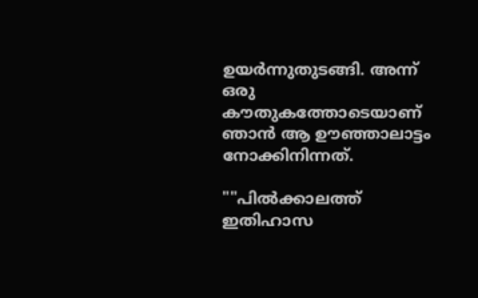ഉയര്‍ന്നുതുടങ്ങി. അന്ന് ഒരു കൗതുകത്തോടെയാണ് ഞാന്‍ ആ ഊഞ്ഞാലാട്ടം നോക്കിനിന്നത്.

""പില്‍ക്കാലത്ത് ഇതിഹാസ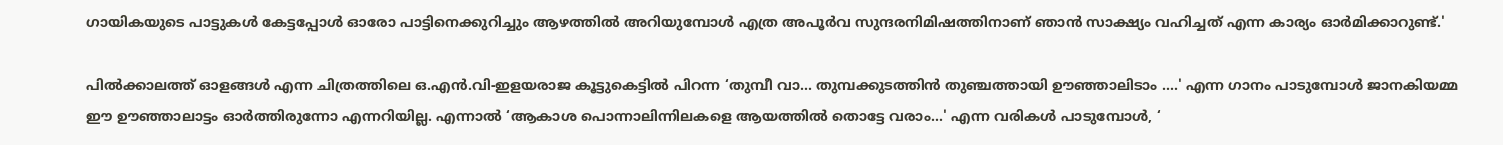ഗായികയുടെ പാട്ടുകള്‍ കേട്ടപ്പോള്‍ ഓരോ പാട്ടിനെക്കുറിച്ചും ആഴത്തില്‍ അറിയുമ്പോള്‍ എത്ര അപൂര്‍വ സുന്ദരനിമിഷത്തിനാണ് ഞാന്‍ സാക്ഷ്യം വഹിച്ചത് എന്ന കാര്യം ഓര്‍മിക്കാറുണ്ട്.'

പില്‍ക്കാലത്ത് ഓളങ്ങള്‍ എന്ന ചിത്രത്തിലെ ഒ.എന്‍.വി-ഇളയരാജ കൂട്ടുകെട്ടില്‍ പിറന്ന ‘തുമ്പീ വാ... തുമ്പക്കുടത്തിന്‍ തുഞ്ചത്തായി ഊഞ്ഞാലിടാം ....' എന്ന ഗാനം പാടുമ്പോള്‍ ജാനകിയമ്മ ഈ ഊഞ്ഞാലാട്ടം ഓര്‍ത്തിരുന്നോ എന്നറിയില്ല. എന്നാല്‍ ‘ആകാശ പൊന്നാലിന്നിലകളെ ആയത്തില്‍ തൊട്ടേ വരാം...' എന്ന വരികള്‍ പാടുമ്പോള്‍, ‘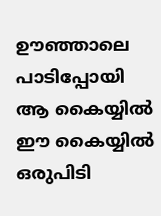ഊഞ്ഞാലെ പാടിപ്പോയി ആ കൈയ്യില്‍ ഈ കൈയ്യില്‍ ഒരുപിടി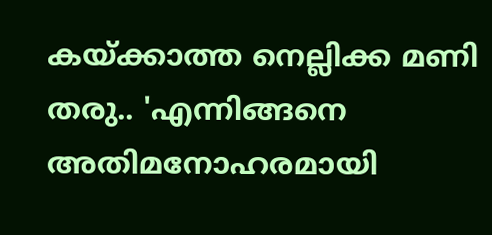കയ്ക്കാത്ത നെല്ലിക്ക മണി തരു.. 'എന്നിങ്ങനെ അതിമനോഹരമായി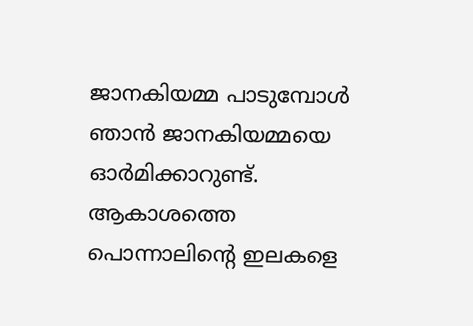ജാനകിയമ്മ പാടുമ്പോള്‍ ഞാന്‍ ജാനകിയമ്മയെ ഓര്‍മിക്കാറുണ്ട്. ആകാശത്തെ പൊന്നാലിന്‍റെ ഇലകളെ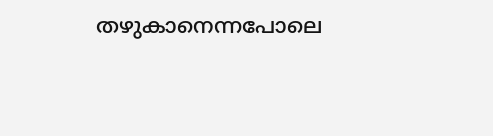തഴുകാനെന്നപോലെ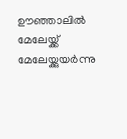ഊഞ്ഞാലില്‍ മേലേയ്ക്ക് മേലേയ്ക്കുയര്‍ന്നു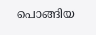പൊങ്ങിയ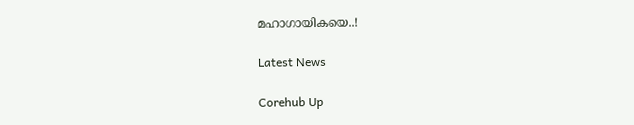മഹാഗായികയെ..!

Latest News

Corehub Up